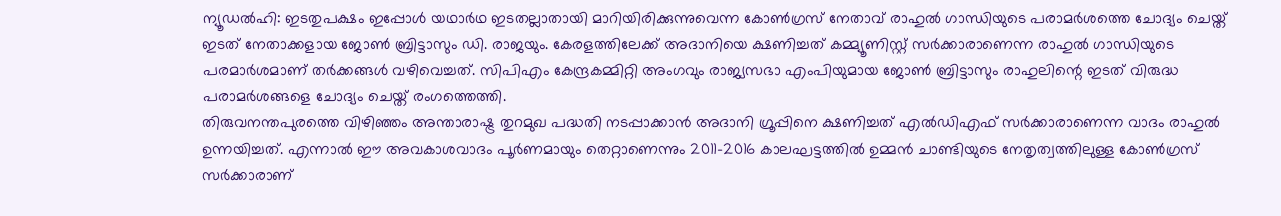ന്യൂഡൽഹി: ഇടതുപക്ഷം ഇപ്പോൾ യഥാർഥ ഇടതല്ലാതായി മാറിയിരിക്കുന്നുവെന്ന കോൺഗ്രസ് നേതാവ് രാഹുൽ ഗാന്ധിയുടെ പരാമർശത്തെ ചോദ്യം ചെയ്ത് ഇടത് നേതാക്കളായ ജോൺ ബ്രിട്ടാസും ഡി. രാജയും. കേരളത്തിലേക്ക് അദാനിയെ ക്ഷണിച്ചത് കമ്മ്യൂണിസ്റ്റ് സർക്കാരാണെന്ന രാഹുൽ ഗാന്ധിയുടെ പരമാർശമാണ് തർക്കങ്ങൾ വഴിവെച്ചത്. സിപിഎം കേന്ദ്രകമ്മിറ്റി അംഗവും രാജ്യസഭാ എംപിയുമായ ജോൺ ബ്രിട്ടാസും രാഹുലിന്റെ ഇടത് വിരുദ്ധ പരാമർശങ്ങളെ ചോദ്യം ചെയ്ത് രംഗത്തെത്തി.
തിരുവനന്തപുരത്തെ വിഴിഞ്ഞം അന്താരാഷ്ട്ര തുറമുഖ പദ്ധതി നടപ്പാക്കാൻ അദാനി ഗ്രൂപ്പിനെ ക്ഷണിച്ചത് എൽഡിഎഫ് സർക്കാരാണെന്ന വാദം രാഹുൽ ഉന്നയിച്ചത്. എന്നാൽ ഈ അവകാശവാദം പൂർണമായും തെറ്റാണെന്നും 2011-2016 കാലഘട്ടത്തിൽ ഉമ്മൻ ചാണ്ടിയുടെ നേതൃത്വത്തിലുള്ള കോൺഗ്രസ് സർക്കാരാണ്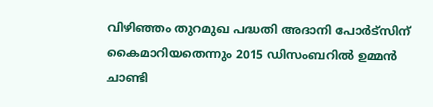വിഴിഞ്ഞം തുറമുഖ പദ്ധതി അദാനി പോർട്സിന് കൈമാറിയതെന്നും 2015 ഡിസംബറിൽ ഉമ്മൻ ചാണ്ടി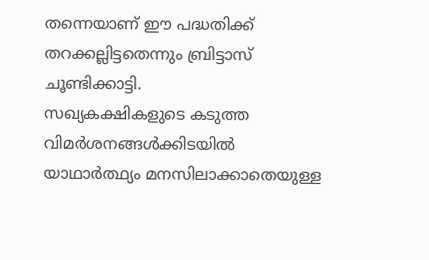തന്നെയാണ് ഈ പദ്ധതിക്ക് തറക്കല്ലിട്ടതെന്നും ബ്രിട്ടാസ് ചൂണ്ടിക്കാട്ടി.
സഖ്യകക്ഷികളുടെ കടുത്ത വിമർശനങ്ങൾക്കിടയിൽ യാഥാർത്ഥ്യം മനസിലാക്കാതെയുള്ള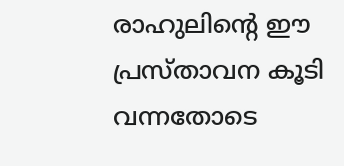രാഹുലിന്റെ ഈ പ്രസ്താവന കൂടി വന്നതോടെ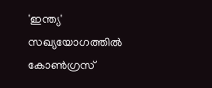'ഇന്ത്യ' സഖ്യയോഗത്തിൽ കോൺഗ്രസ്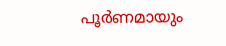പൂർണമായും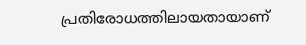പ്രതിരോധത്തിലായതായാണ്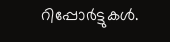റിപ്പോർട്ടുകൾ.